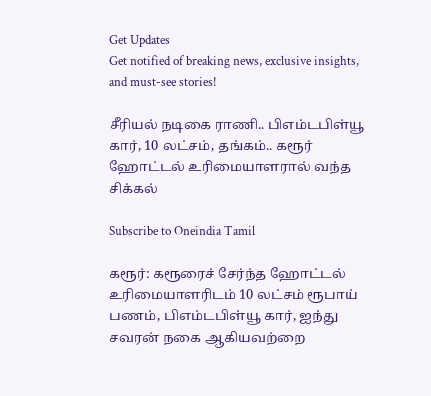Get Updates
Get notified of breaking news, exclusive insights, and must-see stories!

சீரியல் நடிகை ராணி.. பிஎம்டபிள்யூ கார், 10 லட்சம், தங்கம்.. கரூர் ஹோட்டல் உரிமையாளரால் வந்த சிக்கல்

Subscribe to Oneindia Tamil

கரூர்: கரூரைச் சேர்ந்த ஹோட்டல் உரிமையாளரிடம் 10 லட்சம் ரூபாய் பணம், பிஎம்டபிள்யூ கார், ஐந்து சவரன் நகை ஆகியவற்றை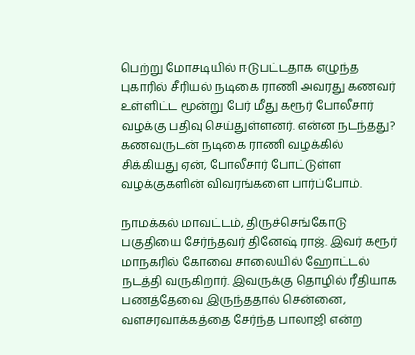பெற்று மோசடியில் ஈடுபட்டதாக எழுந்த புகாரில் சீரியல் நடிகை ராணி அவரது கணவர் உள்ளிட்ட மூன்று பேர் மீது கரூர் போலீசார் வழக்கு பதிவு செய்துள்ளனர். என்ன நடந்தது? கணவருடன் நடிகை ராணி வழக்கில் சிக்கியது ஏன், போலீசார் போட்டுள்ள வழக்குகளின் விவரங்களை பார்ப்போம்.

நாமக்கல் மாவட்டம், திருச்செங்கோடு பகுதியை சேர்ந்தவர் தினேஷ் ராஜ். இவர் கரூர் மாநகரில் கோவை சாலையில் ஹோட்டல் நடத்தி வருகிறார். இவருக்கு தொழில் ரீதியாக பணத்தேவை இருந்ததால் சென்னை, வளசரவாக்கத்தை சேர்ந்த பாலாஜி என்ற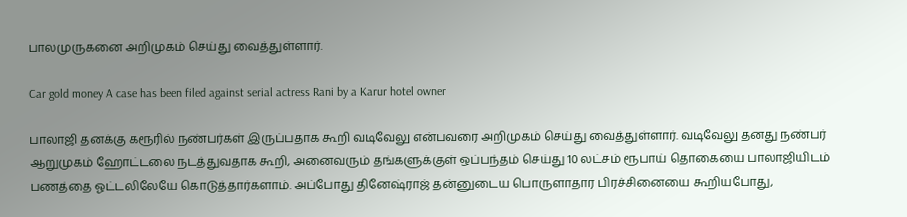பாலமுருகனை அறிமுகம் செய்து வைத்துள்ளார்.

Car gold money A case has been filed against serial actress Rani by a Karur hotel owner

பாலாஜி தனக்கு கரூரில் நண்பர்கள் இருப்பதாக கூறி வடிவேலு என்பவரை அறிமுகம் செய்து வைத்துள்ளார். வடிவேலு தனது நண்பர் ஆறுமுகம் ஹோட்டலை நடத்துவதாக கூறி, அனைவரும் தங்களுக்குள் ஒப்பந்தம் செய்து 10 லட்சம் ரூபாய் தொகையை பாலாஜியிடம் பணத்தை ஓட்டலிலேயே கொடுத்தார்களாம். அப்போது தினேஷ்ராஜ் தன்னுடைய பொருளாதார பிரச்சினையை கூறியபோது,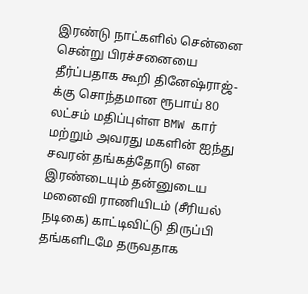இரண்டு நாட்களில் சென்னை சென்று பிரச்சனையை தீர்ப்பதாக கூறி தினேஷ்ராஜ்-க்கு சொந்தமான ரூபாய் 80 லட்சம் மதிப்புள்ள BMW கார் மற்றும் அவரது மகளின் ஐந்து சவரன் தங்கத்தோடு என இரண்டையும் தன்னுடைய மனைவி ராணியிடம் (சீரியல் நடிகை) காட்டிவிட்டு திருப்பி தங்களிடமே தருவதாக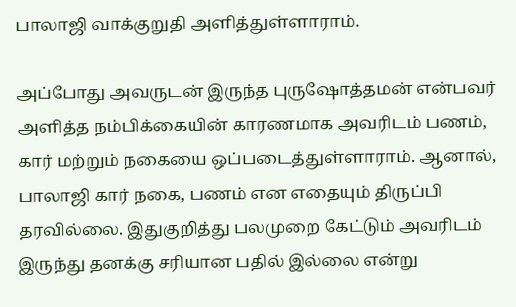பாலாஜி வாக்குறுதி அளித்துள்ளாராம்.

அப்போது அவருடன் இருந்த புருஷோத்தமன் என்பவர் அளித்த நம்பிக்கையின் காரணமாக அவரிடம் பணம், கார் மற்றும் நகையை ஒப்படைத்துள்ளாராம். ஆனால், பாலாஜி கார் நகை, பணம் என எதையும் திருப்பி தரவில்லை. இதுகுறித்து பலமுறை கேட்டும் அவரிடம் இருந்து தனக்கு சரியான பதில் இல்லை என்று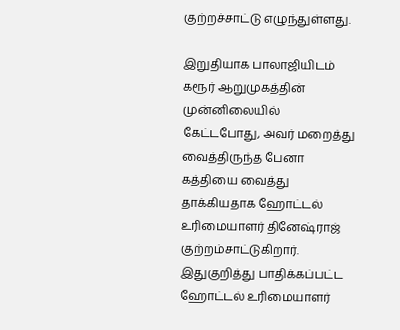குற்றச்சாட்டு எழுந்துள்ளது.

இறுதியாக பாலாஜியிடம் கரூர் ஆறுமுகத்தின் முன்னிலையில் கேட்டபோது, அவர் மறைத்து வைத்திருந்த பேனா கத்தியை வைத்து தாக்கியதாக ஹோட்டல் உரிமையாளர் தினேஷ்ராஜ் குற்றம்சாட்டுகிறார். இதுகுறித்து பாதிக்கப்பட்ட ஹோட்டல் உரிமையாளர்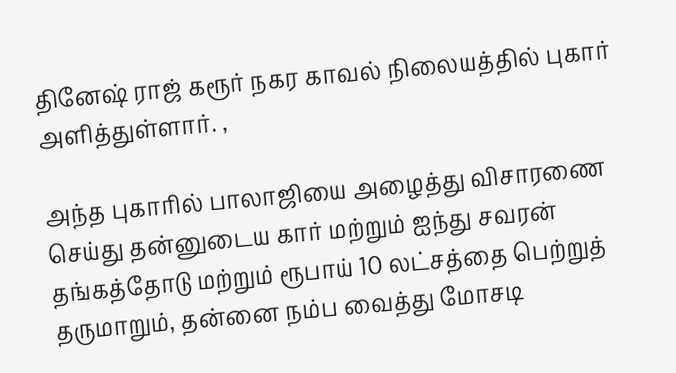தினேஷ் ராஜ் கரூர் நகர காவல் நிலையத்தில் புகார் அளித்துள்ளார். ,

அந்த புகாரில் பாலாஜியை அழைத்து விசாரணை செய்து தன்னுடைய கார் மற்றும் ஐந்து சவரன் தங்கத்தோடு மற்றும் ரூபாய் 10 லட்சத்தை பெற்றுத் தருமாறும், தன்னை நம்ப வைத்து மோசடி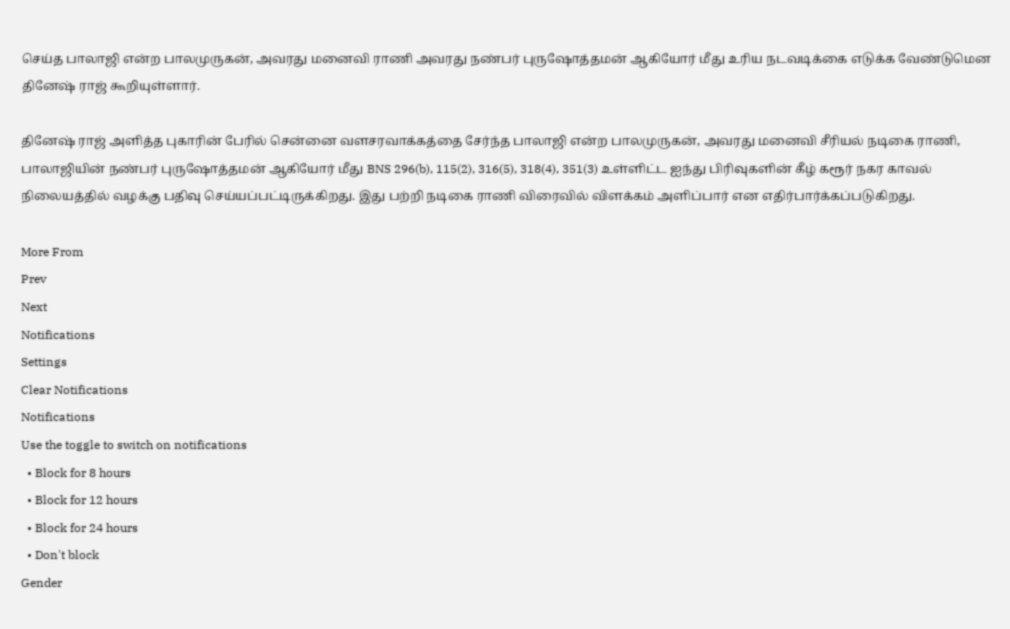செய்த பாலாஜி என்ற பாலமுருகன், அவரது மனைவி ராணி அவரது நண்பர் புருஷோத்தமன் ஆகியோர் மீது உரிய நடவடிக்கை எடுக்க வேண்டுமென தினேஷ் ராஜ் கூறியுள்ளார்.

தினேஷ் ராஜ் அளித்த புகாரின் பேரில் சென்னை வளசரவாக்கத்தை சேர்ந்த பாலாஜி என்ற பாலமுருகன், அவரது மனைவி சீரியல் நடிகை ராணி, பாலாஜியின் நண்பர் புருஷோத்தமன் ஆகியோர் மீது BNS 296(b), 115(2), 316(5), 318(4), 351(3) உள்ளிட்ட ஐந்து பிரிவுகளின் கீழ் கரூர் நகர காவல் நிலையத்தில் வழக்கு பதிவு செய்யப்பட்டிருக்கிறது. இது பற்றி நடிகை ராணி விரைவில் விளக்கம் அளிப்பார் என எதிர்பார்க்கப்படுகிறது.

More From
Prev
Next
Notifications
Settings
Clear Notifications
Notifications
Use the toggle to switch on notifications
  • Block for 8 hours
  • Block for 12 hours
  • Block for 24 hours
  • Don't block
Gender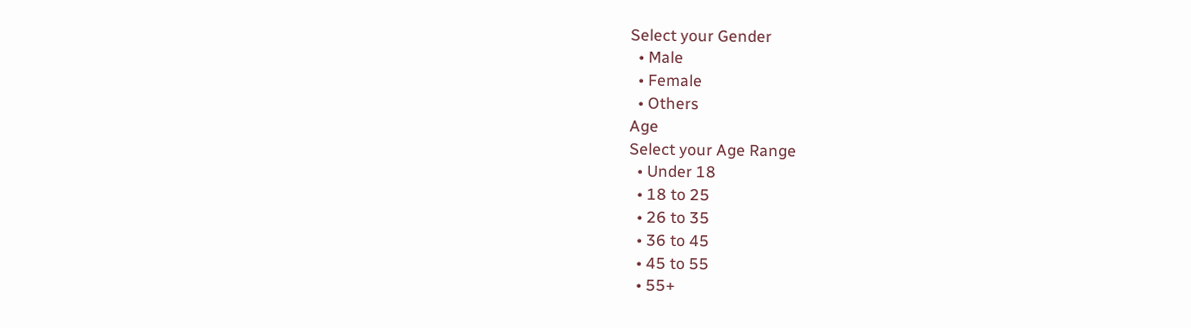Select your Gender
  • Male
  • Female
  • Others
Age
Select your Age Range
  • Under 18
  • 18 to 25
  • 26 to 35
  • 36 to 45
  • 45 to 55
  • 55+